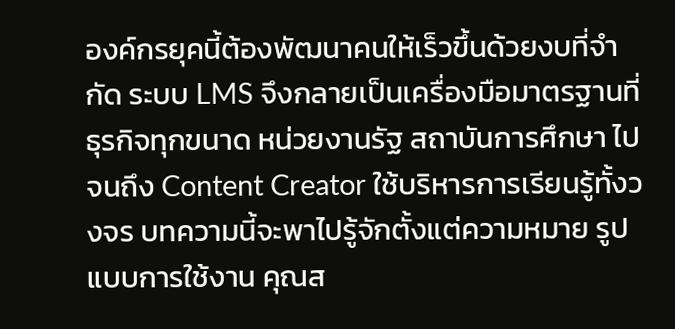องค์กรยุคนี้ต้องพัฒนาคนให้เร็วขึ้นด้วยงบที่จำกัด ระบบ LMS จึงกลายเป็นเครื่องมือมาตรฐานที่ธุรกิจทุกขนาด หน่วยงานรัฐ สถาบันการศึกษา ไปจนถึง Content Creator ใช้บริหารการเรียนรู้ทั้งวงจร บทความนี้จะพาไปรู้จักตั้งแต่ความหมาย รูปแบบการใช้งาน คุณส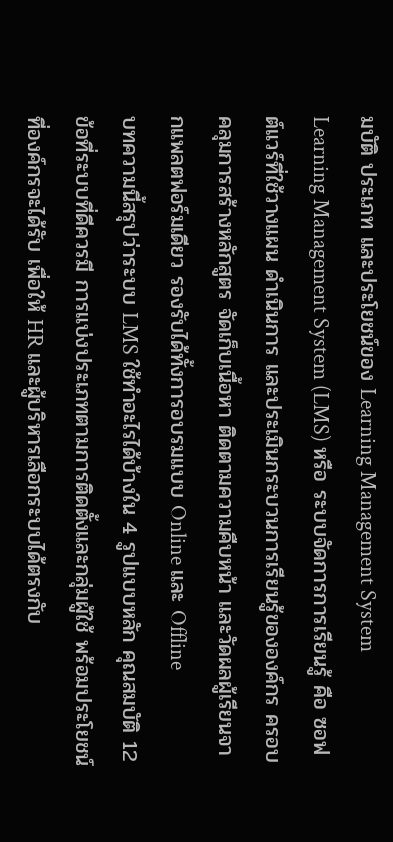มบัติ ประเภท และประโยชน์ของ Learning Management System
Learning Management System (LMS) หรือ ระบบจัดการการเรียนรู้ คือ ซอฟต์แวร์ที่ใช้วางแผน ดำเนินการ และประเมินกระบวนการเรียนรู้ขององค์กร ครอบคลุมการสร้างหลักสูตร จัดเก็บเนื้อหา ติดตามความคืบหน้า และวัดผลผู้เรียนจากแพลตฟอร์มเดียว รองรับได้ทั้งการอบรมแบบ Online และ Offline
บทความนี้สรุปว่าระบบ LMS ใช้ทำอะไรได้บ้างใน 4 รูปแบบหลัก คุณสมบัติ 12 ข้อที่ระบบที่ดีควรมี การแบ่งประเภทตามการติดตั้งและกลุ่มผู้ใช้ พร้อมประโยชน์ที่องค์กรจะได้รับ เพื่อให้ HR และผู้บริหารเลือกระบบได้ตรงกับ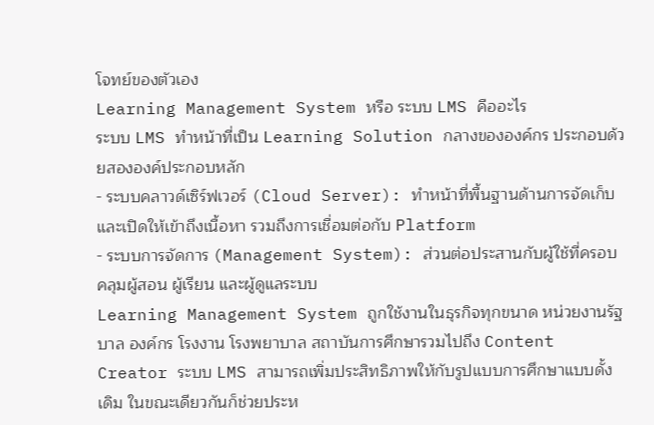โจทย์ของตัวเอง
Learning Management System หรือ ระบบ LMS คืออะไร
ระบบ LMS ทำหน้าที่เป็น Learning Solution กลางขององค์กร ประกอบด้วยสององค์ประกอบหลัก
- ระบบคลาวด์เซิร์ฟเวอร์ (Cloud Server): ทำหน้าที่พื้นฐานด้านการจัดเก็บและเปิดให้เข้าถึงเนื้อหา รวมถึงการเชื่อมต่อกับ Platform
- ระบบการจัดการ (Management System): ส่วนต่อประสานกับผู้ใช้ที่ครอบคลุมผู้สอน ผู้เรียน และผู้ดูแลระบบ
Learning Management System ถูกใช้งานในธุรกิจทุกขนาด หน่วยงานรัฐบาล องค์กร โรงงาน โรงพยาบาล สถาบันการศึกษารวมไปถึง Content Creator ระบบ LMS สามารถเพิ่มประสิทธิภาพให้กับรูปแบบการศึกษาแบบดั้งเดิม ในขณะเดียวกันก็ช่วยประห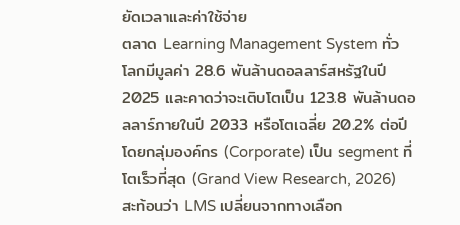ยัดเวลาและค่าใช้จ่าย
ตลาด Learning Management System ทั่วโลกมีมูลค่า 28.6 พันล้านดอลลาร์สหรัฐในปี 2025 และคาดว่าจะเติบโตเป็น 123.8 พันล้านดอลลาร์ภายในปี 2033 หรือโตเฉลี่ย 20.2% ต่อปี โดยกลุ่มองค์กร (Corporate) เป็น segment ที่โตเร็วที่สุด (Grand View Research, 2026) สะท้อนว่า LMS เปลี่ยนจากทางเลือก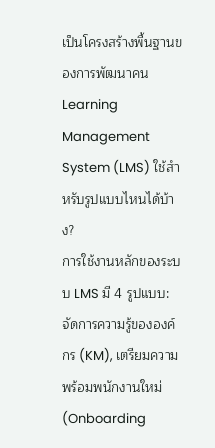เป็นโครงสร้างพื้นฐานของการพัฒนาคน
Learning Management System (LMS) ใช้สำหรับรูปแบบไหนได้บ้าง?
การใช้งานหลักของระบบ LMS มี 4 รูปแบบ: จัดการความรู้ขององค์กร (KM), เตรียมความพร้อมพนักงานใหม่ (Onboarding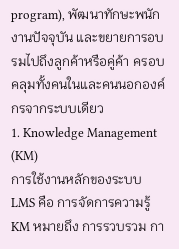program), พัฒนาทักษะพนักงานปัจจุบัน และขยายการอบรมไปถึงลูกค้าหรือคู่ค้า ครอบคลุมทั้งคนในและคนนอกองค์กรจากระบบเดียว
1. Knowledge Management (KM)
การใช้งานหลักของระบบ LMS คือ การจัดการความรู้ KM หมายถึง การรวบรวม กา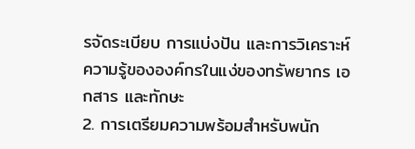รจัดระเบียบ การแบ่งปัน และการวิเคราะห์ความรู้ขององค์กรในแง่ของทรัพยากร เอกสาร และทักษะ
2. การเตรียมความพร้อมสำหรับพนัก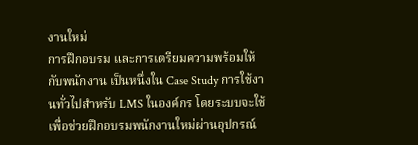งานใหม่
การฝึกอบรม และการเตรียมความพร้อมให้กับพนักงาน เป็นหนึ่งใน Case Study การใช้งานทั่วไปสำหรับ LMS ในองค์กร โดยระบบจะใช้เพื่อช่วยฝึกอบรมพนักงานใหม่ผ่านอุปกรณ์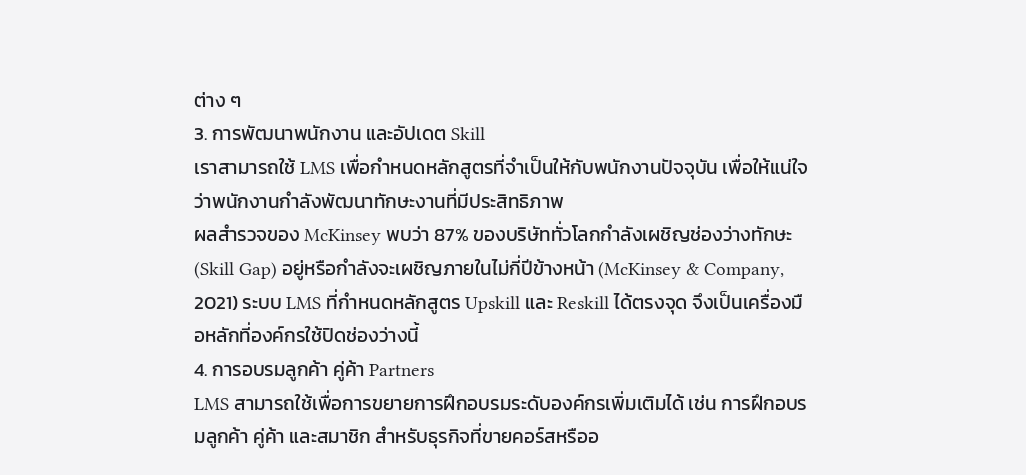ต่าง ๆ
3. การพัฒนาพนักงาน และอัปเดต Skill
เราสามารถใช้ LMS เพื่อกำหนดหลักสูตรที่จำเป็นให้กับพนักงานปัจจุบัน เพื่อให้แน่ใจว่าพนักงานกำลังพัฒนาทักษะงานที่มีประสิทธิภาพ
ผลสำรวจของ McKinsey พบว่า 87% ของบริษัททั่วโลกกำลังเผชิญช่องว่างทักษะ (Skill Gap) อยู่หรือกำลังจะเผชิญภายในไม่กี่ปีข้างหน้า (McKinsey & Company, 2021) ระบบ LMS ที่กำหนดหลักสูตร Upskill และ Reskill ได้ตรงจุด จึงเป็นเครื่องมือหลักที่องค์กรใช้ปิดช่องว่างนี้
4. การอบรมลูกค้า คู่ค้า Partners
LMS สามารถใช้เพื่อการขยายการฝึกอบรมระดับองค์กรเพิ่มเติมได้ เช่น การฝึกอบรมลูกค้า คู่ค้า และสมาชิก สำหรับธุรกิจที่ขายคอร์สหรืออ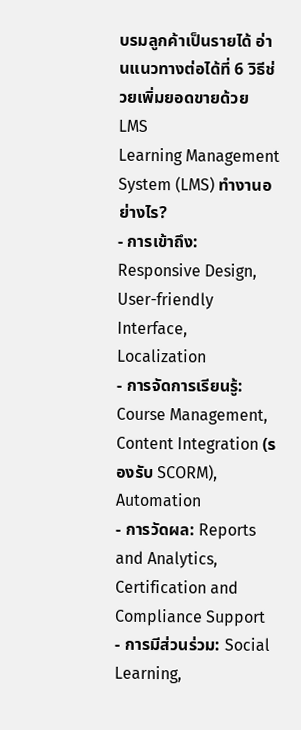บรมลูกค้าเป็นรายได้ อ่านแนวทางต่อได้ที่ 6 วิธีช่วยเพิ่มยอดขายด้วย LMS
Learning Management System (LMS) ทำงานอย่างไร?
- การเข้าถึง: Responsive Design, User-friendly Interface, Localization
- การจัดการเรียนรู้: Course Management, Content Integration (รองรับ SCORM), Automation
- การวัดผล: Reports and Analytics, Certification and Compliance Support
- การมีส่วนร่วม: Social Learning,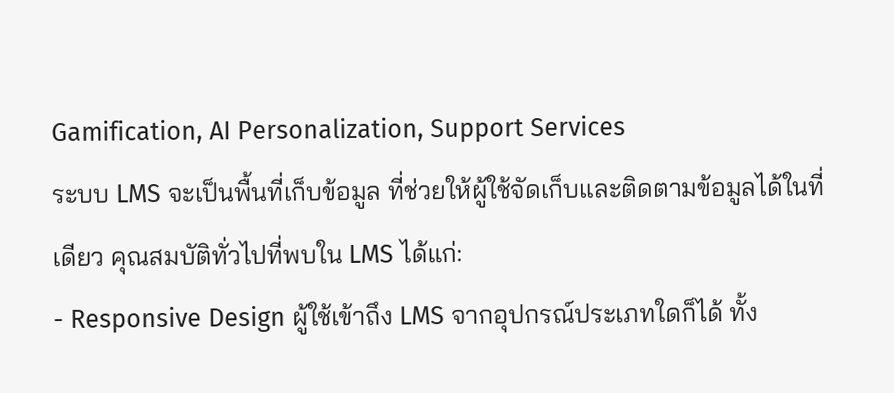Gamification, AI Personalization, Support Services
ระบบ LMS จะเป็นพื้นที่เก็บข้อมูล ที่ช่วยให้ผู้ใช้จัดเก็บและติดตามข้อมูลได้ในที่เดียว คุณสมบัติทั่วไปที่พบใน LMS ได้แก่:
- Responsive Design ผู้ใช้เข้าถึง LMS จากอุปกรณ์ประเภทใดก็ได้ ทั้ง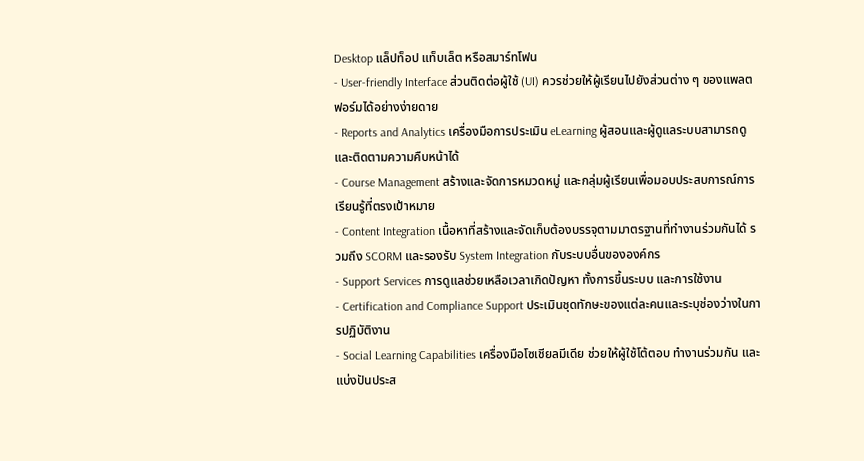Desktop แล็ปท็อป แท็บเล็ต หรือสมาร์ทโฟน
- User-friendly Interface ส่วนติดต่อผู้ใช้ (UI) ควรช่วยให้ผู้เรียนไปยังส่วนต่าง ๆ ของแพลตฟอร์มได้อย่างง่ายดาย
- Reports and Analytics เครื่องมือการประเมิน eLearning ผู้สอนและผู้ดูแลระบบสามารถดูและติดตามความคืบหน้าได้
- Course Management สร้างและจัดการหมวดหมู่ และกลุ่มผู้เรียนเพื่อมอบประสบการณ์การเรียนรู้ที่ตรงเป้าหมาย
- Content Integration เนื้อหาที่สร้างและจัดเก็บต้องบรรจุตามมาตรฐานที่ทำงานร่วมกันได้ รวมถึง SCORM และรองรับ System Integration กับระบบอื่นขององค์กร
- Support Services การดูแลช่วยเหลือเวลาเกิดปัญหา ทั้งการขึ้นระบบ และการใช้งาน
- Certification and Compliance Support ประเมินชุดทักษะของแต่ละคนและระบุช่องว่างในการปฏิบัติงาน
- Social Learning Capabilities เครื่องมือโซเชียลมีเดีย ช่วยให้ผู้ใช้โต้ตอบ ทำงานร่วมกัน และแบ่งปันประส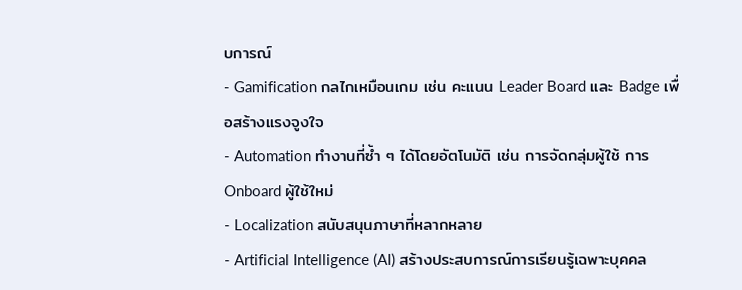บการณ์
- Gamification กลไกเหมือนเกม เช่น คะแนน Leader Board และ Badge เพื่อสร้างแรงจูงใจ
- Automation ทำงานที่ซ้ำ ๆ ได้โดยอัตโนมัติ เช่น การจัดกลุ่มผู้ใช้ การ Onboard ผู้ใช้ใหม่
- Localization สนับสนุนภาษาที่หลากหลาย
- Artificial Intelligence (AI) สร้างประสบการณ์การเรียนรู้เฉพาะบุคคล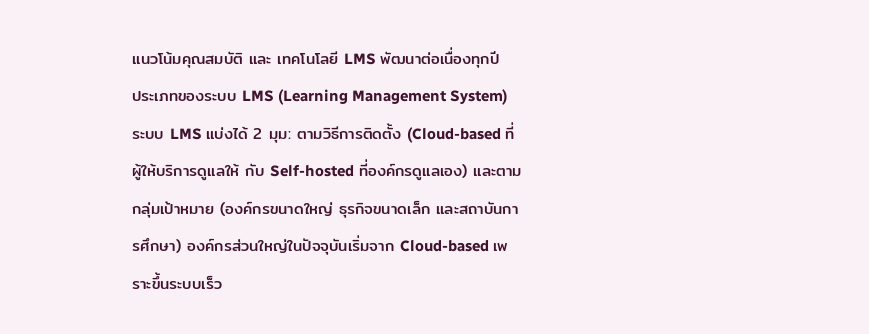แนวโน้มคุณสมบัติ และ เทคโนโลยี LMS พัฒนาต่อเนื่องทุกปี
ประเภทของระบบ LMS (Learning Management System)
ระบบ LMS แบ่งได้ 2 มุม: ตามวิธีการติดตั้ง (Cloud-based ที่ผู้ให้บริการดูแลให้ กับ Self-hosted ที่องค์กรดูแลเอง) และตามกลุ่มเป้าหมาย (องค์กรขนาดใหญ่ ธุรกิจขนาดเล็ก และสถาบันการศึกษา) องค์กรส่วนใหญ่ในปัจจุบันเริ่มจาก Cloud-based เพราะขึ้นระบบเร็ว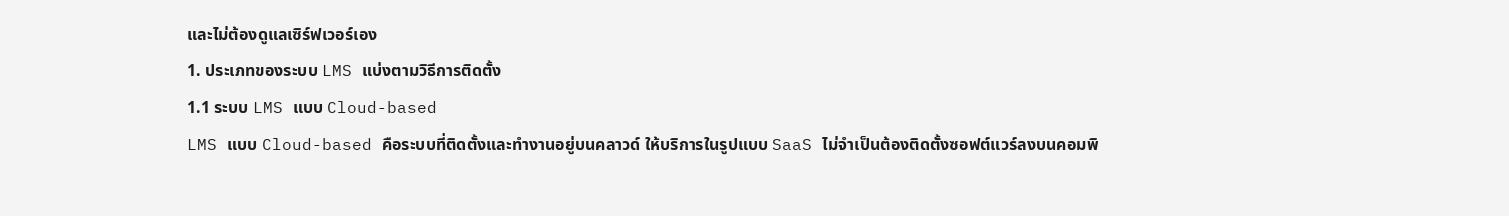และไม่ต้องดูแลเซิร์ฟเวอร์เอง
1. ประเภทของระบบ LMS แบ่งตามวิธีการติดตั้ง
1.1 ระบบ LMS แบบ Cloud-based
LMS แบบ Cloud-based คือระบบที่ติดตั้งและทำงานอยู่บนคลาวด์ ให้บริการในรูปแบบ SaaS ไม่จำเป็นต้องติดตั้งซอฟต์แวร์ลงบนคอมพิ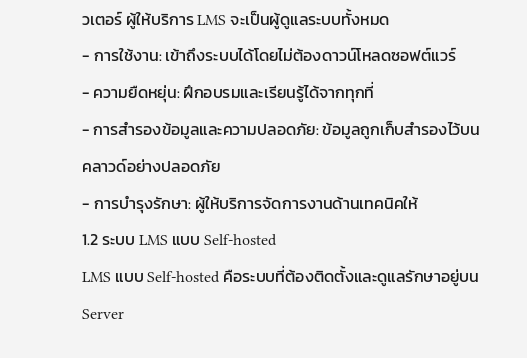วเตอร์ ผู้ให้บริการ LMS จะเป็นผู้ดูแลระบบทั้งหมด
- การใช้งาน: เข้าถึงระบบได้โดยไม่ต้องดาวน์โหลดซอฟต์แวร์
- ความยืดหยุ่น: ฝึกอบรมและเรียนรู้ได้จากทุกที่
- การสำรองข้อมูลและความปลอดภัย: ข้อมูลถูกเก็บสำรองไว้บนคลาวด์อย่างปลอดภัย
- การบำรุงรักษา: ผู้ให้บริการจัดการงานด้านเทคนิคให้
1.2 ระบบ LMS แบบ Self-hosted
LMS แบบ Self-hosted คือระบบที่ต้องติดตั้งและดูแลรักษาอยู่บน Server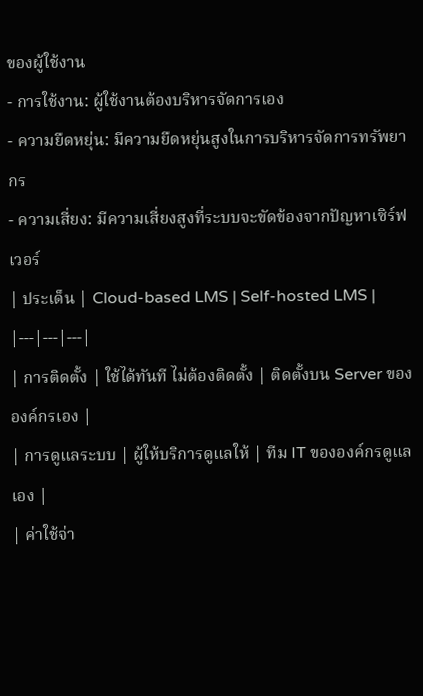ของผู้ใช้งาน
- การใช้งาน: ผู้ใช้งานต้องบริหารจัดการเอง
- ความยืดหยุ่น: มีความยืดหยุ่นสูงในการบริหารจัดการทรัพยากร
- ความเสี่ยง: มีความเสี่ยงสูงที่ระบบจะขัดข้องจากปัญหาเซิร์ฟเวอร์
| ประเด็น | Cloud-based LMS | Self-hosted LMS |
|---|---|---|
| การติดตั้ง | ใช้ได้ทันที ไม่ต้องติดตั้ง | ติดตั้งบน Server ขององค์กรเอง |
| การดูแลระบบ | ผู้ให้บริการดูแลให้ | ทีม IT ขององค์กรดูแลเอง |
| ค่าใช้จ่า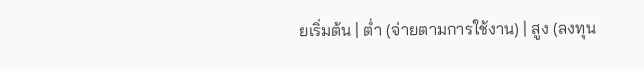ยเริ่มต้น | ต่ำ (จ่ายตามการใช้งาน) | สูง (ลงทุน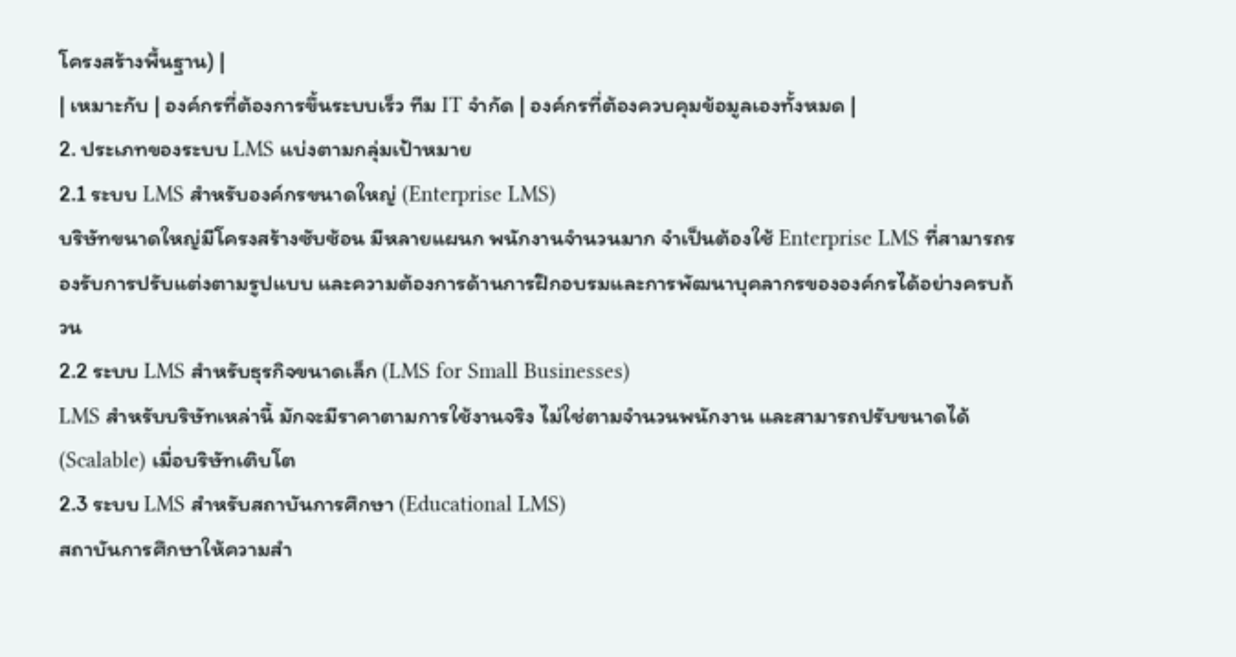โครงสร้างพื้นฐาน) |
| เหมาะกับ | องค์กรที่ต้องการขึ้นระบบเร็ว ทีม IT จำกัด | องค์กรที่ต้องควบคุมข้อมูลเองทั้งหมด |
2. ประเภทของระบบ LMS แบ่งตามกลุ่มเป้าหมาย
2.1 ระบบ LMS สำหรับองค์กรขนาดใหญ่ (Enterprise LMS)
บริษัทขนาดใหญ่มีโครงสร้างซับซ้อน มีหลายแผนก พนักงานจำนวนมาก จำเป็นต้องใช้ Enterprise LMS ที่สามารถรองรับการปรับแต่งตามรูปแบบ และความต้องการด้านการฝึกอบรมและการพัฒนาบุคลากรขององค์กรได้อย่างครบถ้วน
2.2 ระบบ LMS สำหรับธุรกิจขนาดเล็ก (LMS for Small Businesses)
LMS สำหรับบริษัทเหล่านี้ มักจะมีราคาตามการใช้งานจริง ไม่ใช่ตามจำนวนพนักงาน และสามารถปรับขนาดได้ (Scalable) เมื่อบริษัทเติบโต
2.3 ระบบ LMS สำหรับสถาบันการศึกษา (Educational LMS)
สถาบันการศึกษาให้ความสำ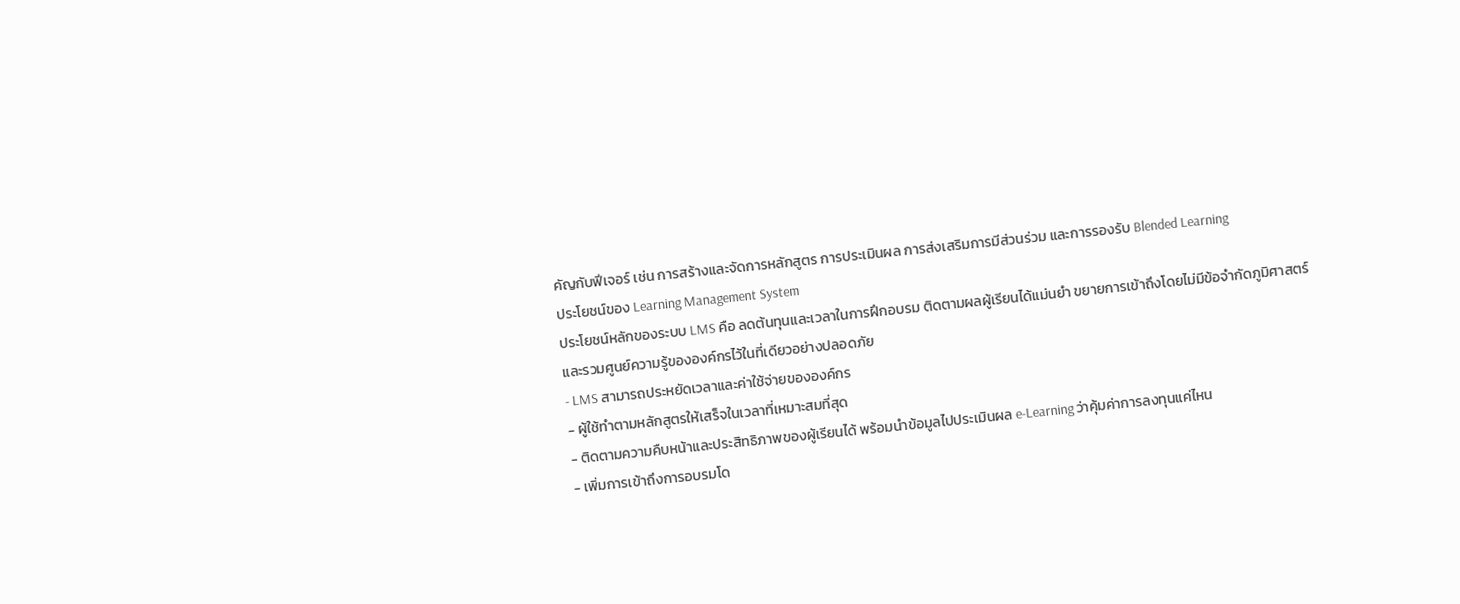คัญกับฟีเจอร์ เช่น การสร้างและจัดการหลักสูตร การประเมินผล การส่งเสริมการมีส่วนร่วม และการรองรับ Blended Learning
ประโยชน์ของ Learning Management System
ประโยชน์หลักของระบบ LMS คือ ลดต้นทุนและเวลาในการฝึกอบรม ติดตามผลผู้เรียนได้แม่นยำ ขยายการเข้าถึงโดยไม่มีข้อจำกัดภูมิศาสตร์ และรวมศูนย์ความรู้ขององค์กรไว้ในที่เดียวอย่างปลอดภัย
- LMS สามารถประหยัดเวลาและค่าใช้จ่ายขององค์กร
- ผู้ใช้ทำตามหลักสูตรให้เสร็จในเวลาที่เหมาะสมที่สุด
- ติดตามความคืบหน้าและประสิทธิภาพของผู้เรียนได้ พร้อมนำข้อมูลไปประเมินผล e-Learning ว่าคุ้มค่าการลงทุนแค่ไหน
- เพิ่มการเข้าถึงการอบรมโด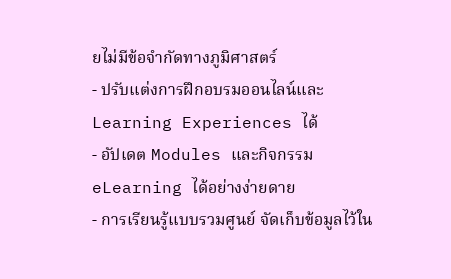ยไม่มีข้อจำกัดทางภูมิศาสตร์
- ปรับแต่งการฝึกอบรมออนไลน์และ Learning Experiences ได้
- อัปเดต Modules และกิจกรรม eLearning ได้อย่างง่ายดาย
- การเรียนรู้แบบรวมศูนย์ จัดเก็บข้อมูลไว้ใน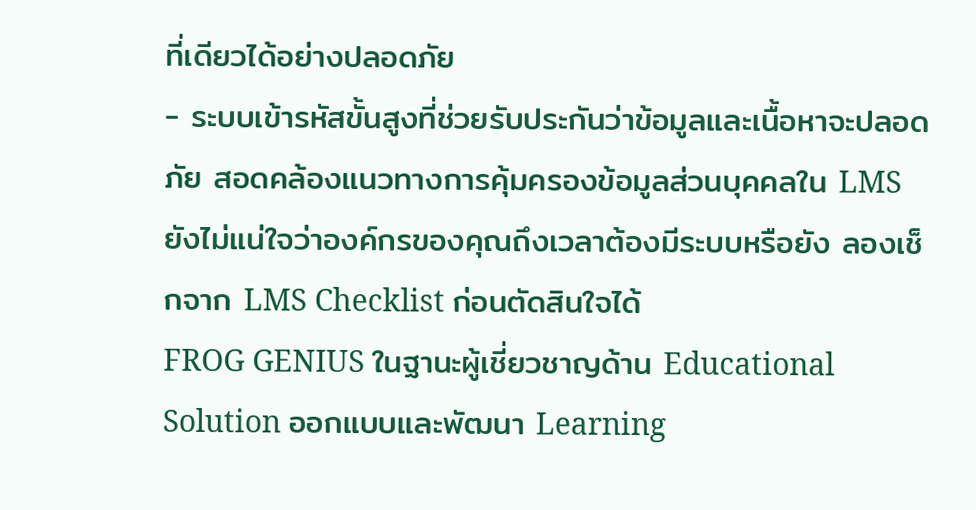ที่เดียวได้อย่างปลอดภัย
- ระบบเข้ารหัสขั้นสูงที่ช่วยรับประกันว่าข้อมูลและเนื้อหาจะปลอดภัย สอดคล้องแนวทางการคุ้มครองข้อมูลส่วนบุคคลใน LMS
ยังไม่แน่ใจว่าองค์กรของคุณถึงเวลาต้องมีระบบหรือยัง ลองเช็กจาก LMS Checklist ก่อนตัดสินใจได้
FROG GENIUS ในฐานะผู้เชี่ยวชาญด้าน Educational Solution ออกแบบและพัฒนา Learning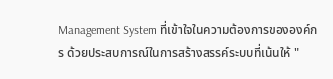Management System ที่เข้าใจในความต้องการขององค์กร ด้วยประสบการณ์ในการสร้างสรรค์ระบบที่เน้นให้ "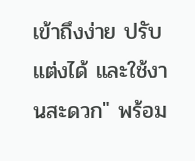เข้าถึงง่าย ปรับแต่งได้ และใช้งานสะดวก" พร้อม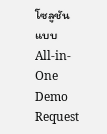โซลูชันแบบ All-in-One
Demo Request